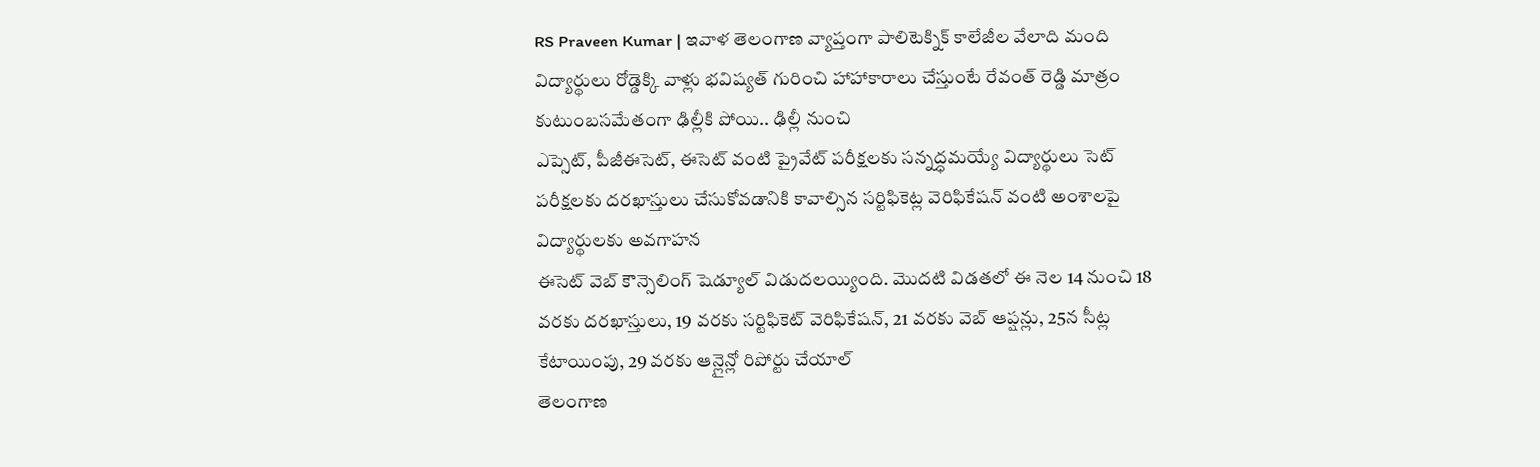RS Praveen Kumar | ఇవాళ తెలంగాణ వ్యాప్తంగా పాలిటెక్నిక్ కాలేజీల వేలాది మంది విద్యార్థులు రోడ్డెక్కి వాళ్లు భవిష్యత్ గురించి హాహాకారాలు చేస్తుంటే రేవంత్ రెడ్డి మాత్రం కుటుంబసమేతంగా ఢిల్లీకి పోయి.. ఢిల్లీ నుంచి
ఎప్సెట్, పీజీఈసెట్, ఈసెట్ వంటి ప్రైవేట్ పరీక్షలకు సన్నద్ధమయ్యే విద్యార్థులు సెట్ పరీక్షలకు దరఖాస్తులు చేసుకోవడానికి కావాల్సిన సర్టిఫికెట్ల వెరిఫికేషన్ వంటి అంశాలపై విద్యార్థులకు అవగాహన
ఈసెట్ వెబ్ కౌన్సెలింగ్ షెడ్యూల్ విడుదలయ్యింది. మొదటి విడతలో ఈ నెల 14 నుంచి 18 వరకు దరఖాస్తులు, 19 వరకు సర్టిఫికెట్ వెరిఫికేషన్, 21 వరకు వెబ్ ఆప్షన్లు, 25న సీట్ల కేటాయింపు, 29 వరకు ఆన్లైన్లో రిపోర్టు చేయాల్
తెలంగాణ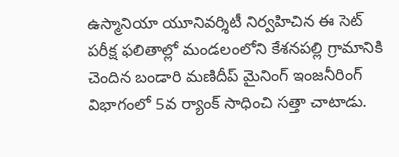ఉస్మానియా యూనివర్శిటీ నిర్వహిచిన ఈ సెట్ పరీక్ష ఫలితాల్లో మండలంలోని కేశనపల్లి గ్రామానికి చెందిన బండారి మణిదీప్ మైనింగ్ ఇంజనీరింగ్ విభాగంలో 5వ ర్యాంక్ సాధించి సత్తా చాటాడు.